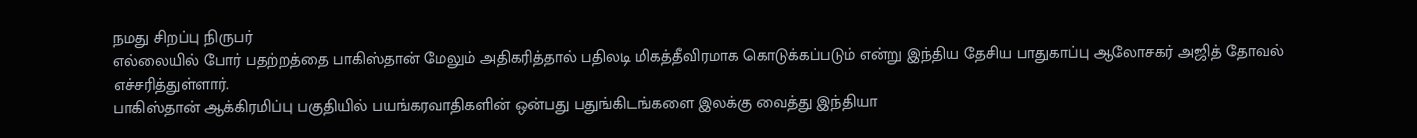நமது சிறப்பு நிருபர்
எல்லையில் போர் பதற்றத்தை பாகிஸ்தான் மேலும் அதிகரித்தால் பதிலடி மிகத்தீவிரமாக கொடுக்கப்படும் என்று இந்திய தேசிய பாதுகாப்பு ஆலோசகர் அஜித் தோவல் எச்சரித்துள்ளார்.
பாகிஸ்தான் ஆக்கிரமிப்பு பகுதியில் பயங்கரவாதிகளின் ஒன்பது பதுங்கிடங்களை இலக்கு வைத்து இந்தியா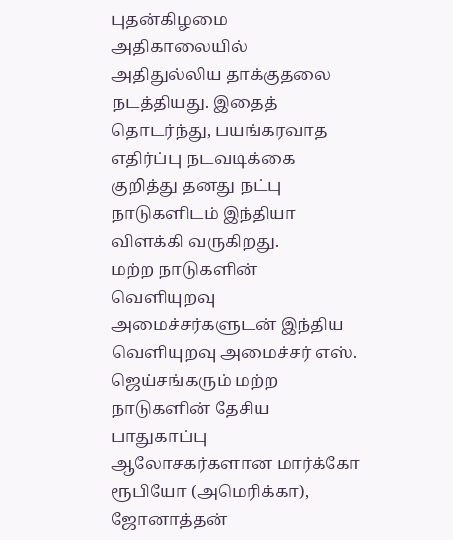புதன்கிழமை அதிகாலையில் அதிதுல்லிய தாக்குதலை நடத்தியது. இதைத் தொடர்ந்து, பயங்கரவாத எதிர்ப்பு நடவடிக்கை குறித்து தனது நட்பு நாடுகளிடம் இந்தியா விளக்கி வருகிறது.
மற்ற நாடுகளின் வெளியுறவு அமைச்சர்களுடன் இந்திய வெளியுறவு அமைச்சர் எஸ். ஜெய்சங்கரும் மற்ற நாடுகளின் தேசிய பாதுகாப்பு ஆலோசகர்களான மார்க்கோ ரூபியோ (அமெரிக்கா), ஜோனாத்தன்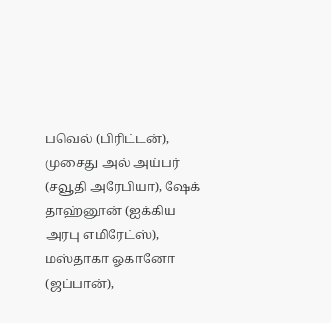பவெல் (பிரிட்டன்), முசைது அல் அய்பர் (சவூதி அரேபியா), ஷேக் தாஹ்னூன் (ஐக்கிய அரபு எமிரேட்ஸ்), மஸ்தாகா ஓகானோ (ஜப்பான்),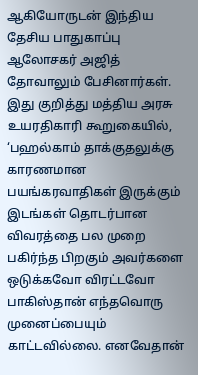ஆகியோருடன் இந்திய தேசிய பாதுகாப்பு ஆலோசகர் அஜித் தோவாலும் பேசினார்கள்.
இது குறித்து மத்திய அரசு உயரதிகாரி கூறுகையில், ‘பஹல்காம் தாக்குதலுக்கு காரணமான பயங்கரவாதிகள் இருக்கும் இடங்கள் தொடர்பான விவரத்தை பல முறை பகிர்ந்த பிறகும் அவர்களை ஒடுக்கவோ விரட்டவோ பாகிஸ்தான் எந்தவொரு முனைப்பையும் காட்டவில்லை. எனவேதான்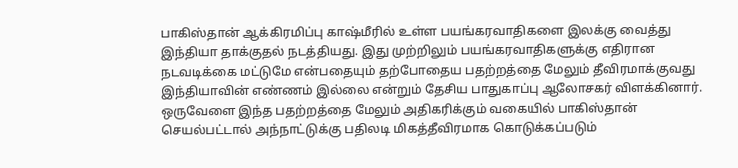பாகிஸ்தான் ஆக்கிரமிப்பு காஷ்மீரில் உள்ள பயங்கரவாதிகளை இலக்கு வைத்து இந்தியா தாக்குதல் நடத்தியது. இது முற்றிலும் பயங்கரவாதிகளுக்கு எதிரான நடவடிக்கை மட்டுமே என்பதையும் தற்போதைய பதற்றத்தை மேலும் தீவிரமாக்குவது இந்தியாவின் எண்ணம் இல்லை என்றும் தேசிய பாதுகாப்பு ஆலோசகர் விளக்கினார். ஒருவேளை இந்த பதற்றத்தை மேலும் அதிகரிக்கும் வகையில் பாகிஸ்தான் செயல்பட்டால் அந்நாட்டுக்கு பதிலடி மிகத்தீவிரமாக கொடுக்கப்படும்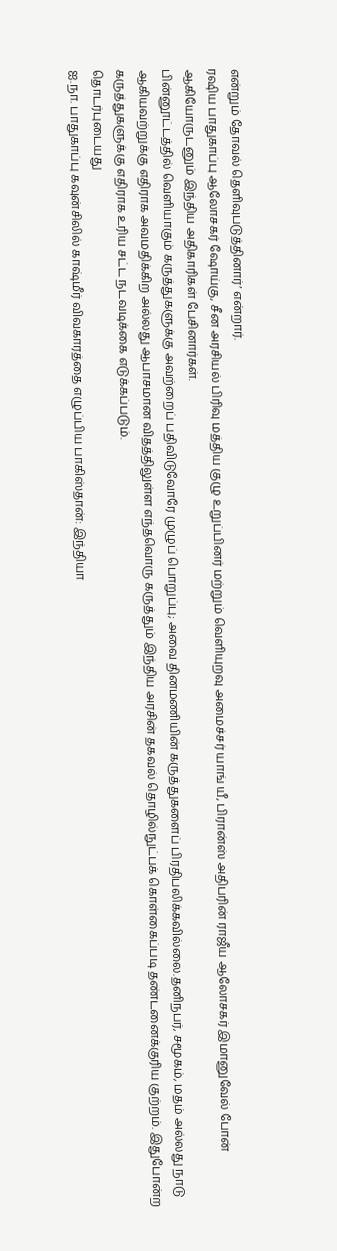என்றும் தோவல் தெளிவுபடுத்தினார்’ என்றார்.
ரஷிய பாதுகாப்பு ஆலோசகர் ஷோய்கு, சீன அரசியல் பிரிவு மத்திய குழு உறுப்பினர் மற்றும் வெளியுறவு அமைச்சர் யாங் யீ, பிரான்ஸ் அதிபரின் ராஜீய ஆலோசகர் இமானுவேல் போன் ஆகியோருடனும் இந்திய அதிகாரிகள் பேசினார்கள்.
பின்னூட்டத்தில் வெளியாகும் கருத்துகளுக்கு அவற்றைப் பதிவிடுவோரே முழுப் பொறுப்பு; அவை தினமணியின் கருத்துகளைப் பிரதிபலிக்கவில்லை.தனிநபர், சமூகம், மதம் அல்லது நாடு ஆகியவற்றுக்கு எதிராக அவமதிக்கிற அல்லது ஆபாசமான விதத்திலுள்ள எந்தவொரு கருத்தும் இந்திய அரசின் தகவல் தொழில்நுட்பக் கொள்கைப்படி தண்டனைக்குரிய குற்றம். இதுபோன்ற கருத்துகளுக்கு எதிராக உரிய சட்ட நடவடிக்கை எடுக்கப்படும்.
தொடர்புடையது
ஐ.நா. பாதுகாப்பு கவுன்சிலில் காஷ்மீர் விவகாரத்தை எழுப்பிய பாகிஸ்தான்: இந்தியா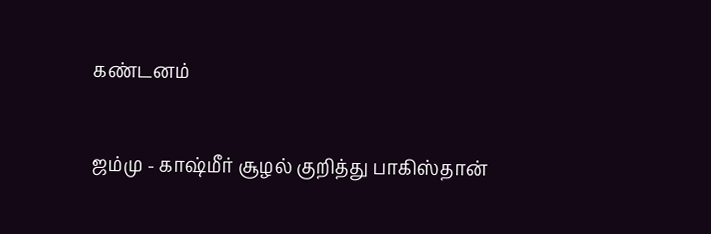கண்டனம்

ஜம்மு - காஷ்மீர் சூழல் குறித்து பாகிஸ்தான்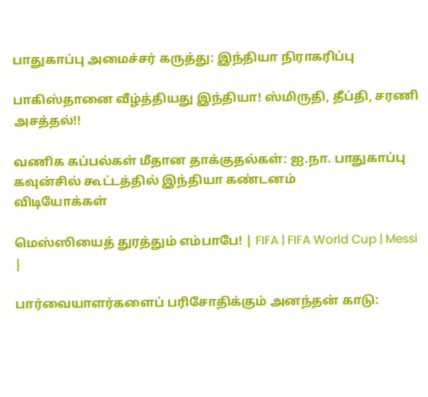பாதுகாப்பு அமைச்சர் கருத்து: இந்தியா நிராகரிப்பு

பாகிஸ்தானை வீழ்த்தியது இந்தியா! ஸ்மிருதி, தீப்தி, சரணி அசத்தல்!!

வணிக கப்பல்கள் மீதான தாக்குதல்கள்: ஐ.நா. பாதுகாப்பு கவுன்சில் கூட்டத்தில் இந்தியா கண்டனம்
விடியோக்கள்

மெஸ்ஸியைத் துரத்தும் எம்பாபே! | FIFA | FIFA World Cup | Messi |

பார்வையாளர்களைப் பரிசோதிக்கும் அனந்தன் காடு: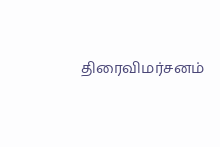திரைவிமர்சனம்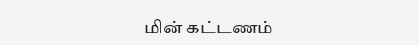மின் கட்டணம்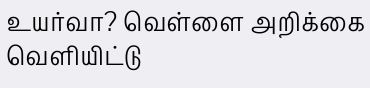உயர்வா? வெள்ளை அறிக்கை வெளியிட்டு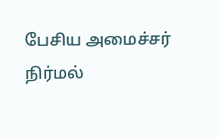பேசிய அமைச்சர் நிர்மல்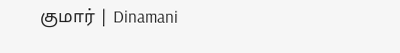குமார் | Dinamani